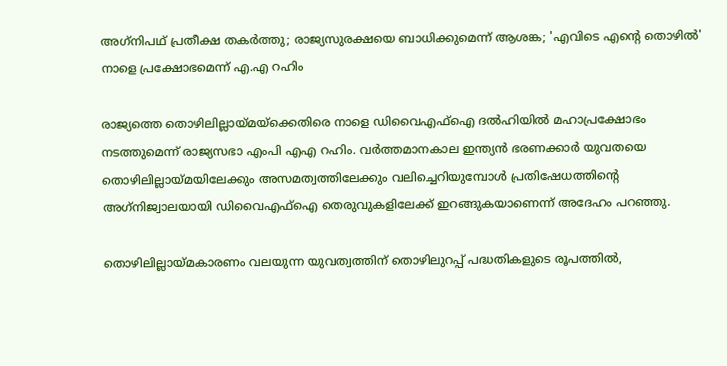അഗ്‌നിപഥ് പ്രതീക്ഷ തകര്‍ത്തു; രാജ്യസുരക്ഷയെ ബാധിക്കുമെന്ന് ആശങ്ക; 'എവിടെ എന്റെ തൊഴില്‍' നാളെ പ്രക്ഷോഭമെന്ന് എ.എ റഹിം

രാജ്യത്തെ തൊഴിലില്ലായ്മയ്ക്കെതിരെ നാളെ ഡിവൈഎഫ്‌ഐ ദല്‍ഹിയില്‍ മഹാപ്രക്ഷോഭം നടത്തുമെന്ന് രാജ്യസഭാ എംപി എഎ റഹിം. വര്‍ത്തമാനകാല ഇന്ത്യന്‍ ഭരണക്കാര്‍ യുവതയെ തൊഴിലില്ലായ്മയിലേക്കും അസമത്വത്തിലേക്കും വലിച്ചെറിയുമ്പോള്‍ പ്രതിഷേധത്തിന്റെ അഗ്‌നിജ്വാലയായി ഡിവൈഎഫ്‌ഐ തെരുവുകളിലേക്ക് ഇറങ്ങുകയാണെന്ന് അദേഹം പറഞ്ഞു.

തൊഴിലില്ലായ്മകാരണം വലയുന്ന യുവത്വത്തിന് തൊഴിലുറപ്പ് പദ്ധതികളുടെ രൂപത്തില്‍,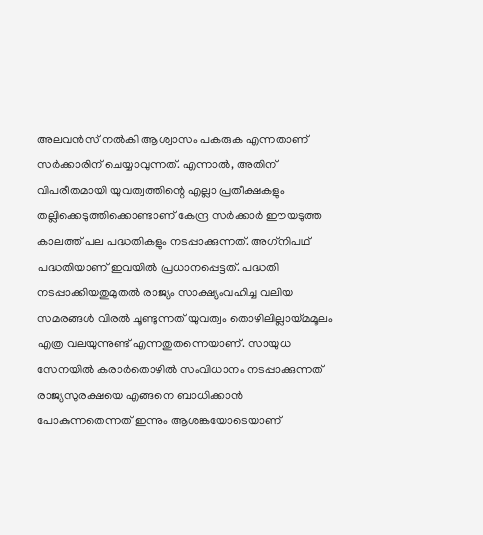അലവന്‍സ് നല്‍കി ആശ്വാസം പകരുക എന്നതാണ് സര്‍ക്കാരിന് ചെയ്യാവുന്നത്. എന്നാല്‍, അതിന് വിപരീതമായി യുവത്വത്തിന്റെ എല്ലാ പ്രതീക്ഷകളും തല്ലിക്കെടുത്തിക്കൊണ്ടാണ് കേന്ദ്ര സര്‍ക്കാര്‍ ഈയടുത്ത കാലത്ത് പല പദ്ധതികളും നടപ്പാക്കുന്നത്. അഗ്‌നിപഥ് പദ്ധതിയാണ് ഇവയില്‍ പ്രധാനപ്പെട്ടത്. പദ്ധതി നടപ്പാക്കിയതുമുതല്‍ രാജ്യം സാക്ഷ്യംവഹിച്ച വലിയ സമരങ്ങള്‍ വിരല്‍ ചൂണ്ടുന്നത് യുവത്വം തൊഴിലില്ലായ്മമൂലം എത്ര വലയുന്നുണ്ട് എന്നതുതന്നെയാണ്. സായുധ സേനയില്‍ കരാര്‍തൊഴില്‍ സംവിധാനം നടപ്പാക്കുന്നത് രാജ്യസുരക്ഷയെ എങ്ങനെ ബാധിക്കാന്‍ പോകുന്നതെന്നത് ഇന്നും ആശങ്കയോടെയാണ്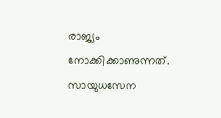രാജ്യം നോക്കിക്കാണുന്നത്. സായുധസേന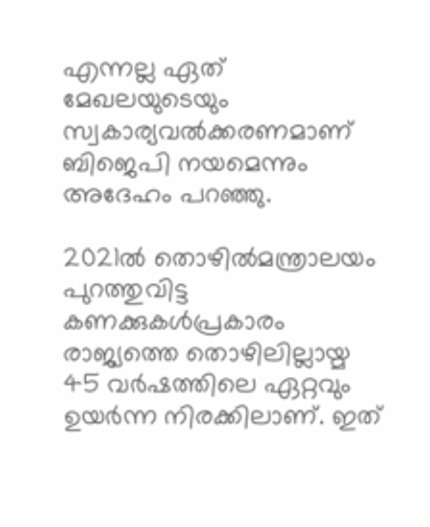എന്നല്ല ഏത് മേഖലയുടെയും സ്വകാര്യവല്‍ക്കരണമാണ് ബിജെപി നയമെന്നും അദേഹം പറഞ്ഞു.

2021ല്‍ തൊഴില്‍മന്ത്രാലയം പുറത്തുവിട്ട കണക്കുകള്‍പ്രകാരം രാജ്യത്തെ തൊഴിലില്ലായ്മ 45 വര്‍ഷത്തിലെ ഏറ്റവും ഉയര്‍ന്ന നിരക്കിലാണ്. ഇത്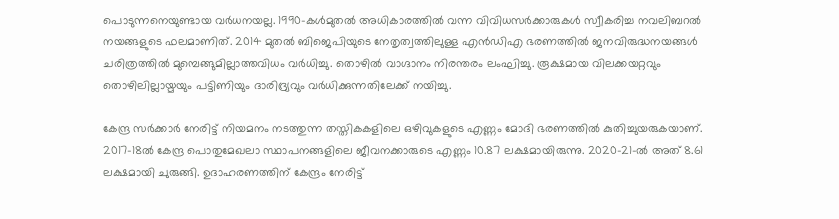പൊടുന്നനെയുണ്ടായ വര്‍ധനയല്ല. 1990-കള്‍മുതല്‍ അധികാരത്തില്‍ വന്ന വിവിധസര്‍ക്കാരുകള്‍ സ്വീകരിച്ച നവലിബറല്‍ നയങ്ങളുടെ ഫലമാണിത്. 2014 മുതല്‍ ബിജെപിയുടെ നേതൃത്വത്തിലുള്ള എന്‍ഡിഎ ഭരണത്തില്‍ ജനവിരുദ്ധനയങ്ങള്‍ ചരിത്രത്തില്‍ മുമ്പെങ്ങുമില്ലാത്തവിധം വര്‍ധിച്ചു. തൊഴില്‍ വാഗ്ദാനം നിരന്തരം ലംഘിച്ചു. രൂക്ഷമായ വിലക്കയറ്റവും തൊഴിലില്ലായ്മയും പട്ടിണിയും ദാരിദ്ര്യവും വര്‍ധിക്കുന്നതിലേക്ക് നയിച്ചു.

കേന്ദ്ര സര്‍ക്കാര്‍ നേരിട്ട് നിയമനം നടത്തുന്ന തസ്തികകളിലെ ഒഴിവുകളുടെ എണ്ണം മോദി ഭരണത്തില്‍ കുതിച്ചുയരുകയാണ്. 2017–18ല്‍ കേന്ദ്ര പൊതുമേഖലാ സ്ഥാപനങ്ങളിലെ ജീവനക്കാരുടെ എണ്ണം 10.87 ലക്ഷമായിരുന്നു. 2020–21-ല്‍ അത് 8.61 ലക്ഷമായി ചുരുങ്ങി. ഉദാഹരണത്തിന് കേന്ദ്രം നേരിട്ട്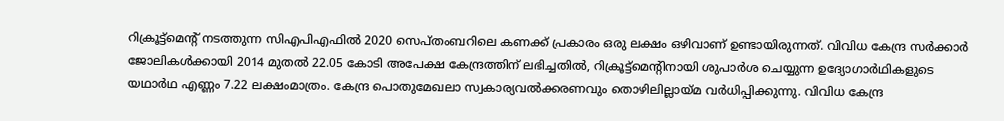റിക്രൂട്ട്‌മെന്റ് നടത്തുന്ന സിഎപിഎഫില്‍ 2020 സെപ്തംബറിലെ കണക്ക് പ്രകാരം ഒരു ലക്ഷം ഒഴിവാണ് ഉണ്ടായിരുന്നത്. വിവിധ കേന്ദ്ര സര്‍ക്കാര്‍ ജോലികള്‍ക്കായി 2014 മുതല്‍ 22.05 കോടി അപേക്ഷ കേന്ദ്രത്തിന് ലഭിച്ചതില്‍, റിക്രൂട്ട്മെന്റിനായി ശുപാര്‍ശ ചെയ്യുന്ന ഉദ്യോഗാര്‍ഥികളുടെ യഥാര്‍ഥ എണ്ണം 7.22 ലക്ഷംമാത്രം. കേന്ദ്ര പൊതുമേഖലാ സ്വകാര്യവല്‍ക്കരണവും തൊഴിലില്ലായ്മ വര്‍ധിപ്പിക്കുന്നു. വിവിധ കേന്ദ്ര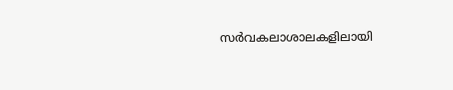സര്‍വകലാശാലകളിലായി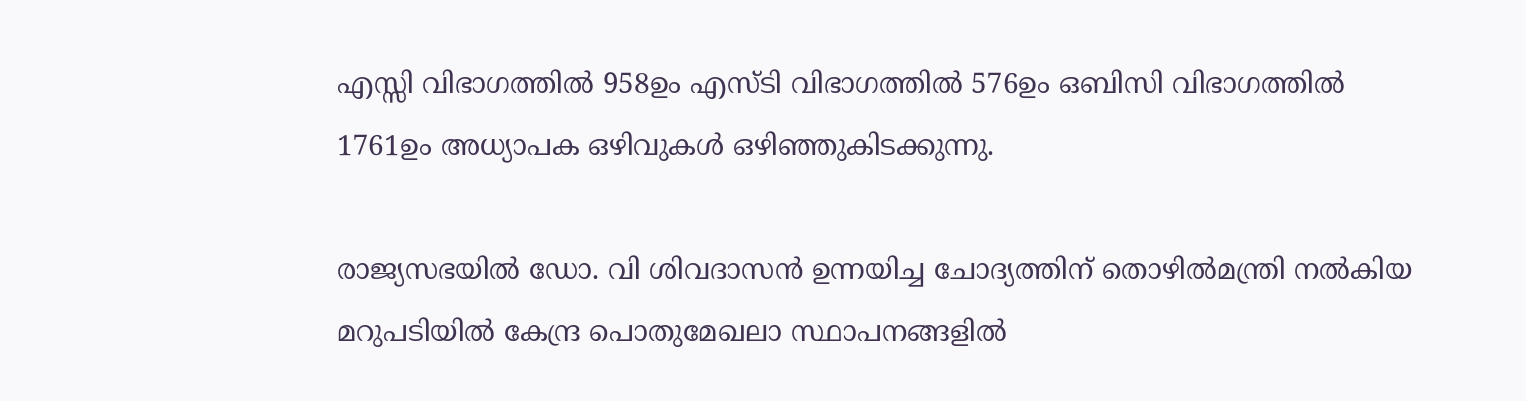എസ്സി വിഭാഗത്തില്‍ 958ഉം എസ്ടി വിഭാഗത്തില്‍ 576ഉം ഒബിസി വിഭാഗത്തില്‍ 1761ഉം അധ്യാപക ഒഴിവുകള്‍ ഒഴിഞ്ഞുകിടക്കുന്നു.

രാജ്യസഭയില്‍ ഡോ. വി ശിവദാസന്‍ ഉന്നയിച്ച ചോദ്യത്തിന് തൊഴില്‍മന്ത്രി നല്‍കിയ മറുപടിയില്‍ കേന്ദ്ര പൊതുമേഖലാ സ്ഥാപനങ്ങളില്‍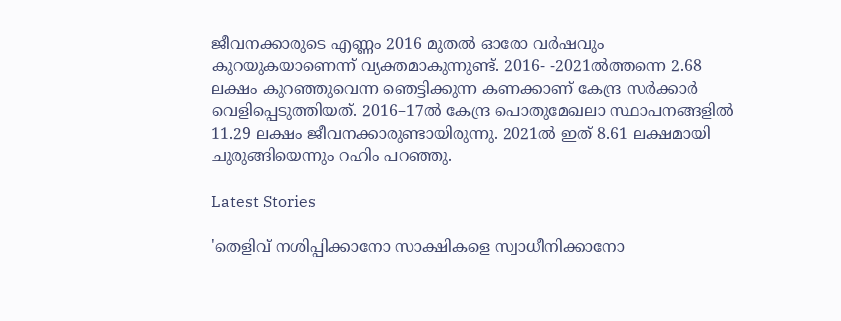ജീവനക്കാരുടെ എണ്ണം 2016 മുതല്‍ ഓരോ വര്‍ഷവും കുറയുകയാണെന്ന് വ്യക്തമാകുന്നുണ്ട്. 2016- -2021ല്‍ത്തന്നെ 2.68 ലക്ഷം കുറഞ്ഞുവെന്ന ഞെട്ടിക്കുന്ന കണക്കാണ് കേന്ദ്ര സര്‍ക്കാര്‍ വെളിപ്പെടുത്തിയത്. 2016–17ല്‍ കേന്ദ്ര പൊതുമേഖലാ സ്ഥാപനങ്ങളില്‍ 11.29 ലക്ഷം ജീവനക്കാരുണ്ടായിരുന്നു. 2021ല്‍ ഇത് 8.61 ലക്ഷമായി ചുരുങ്ങിയെന്നും റഹിം പറഞ്ഞു.

Latest Stories

'തെളിവ് നശിപ്പിക്കാനോ സാക്ഷികളെ സ്വാധീനിക്കാനോ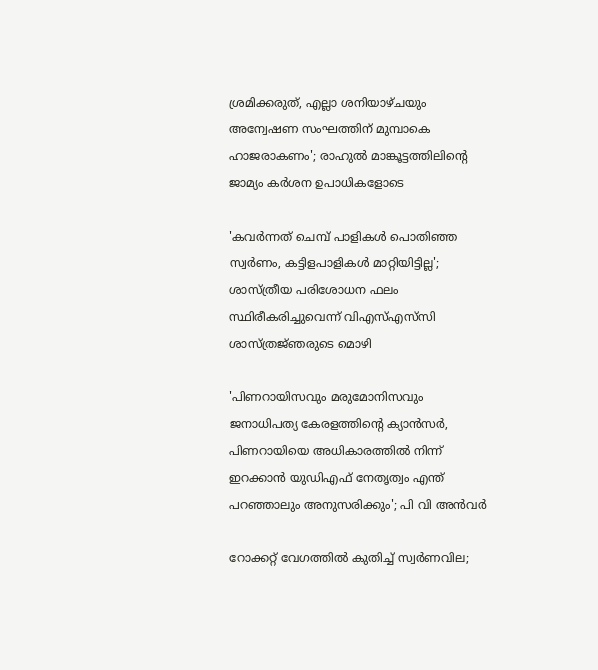ശ്രമിക്കരുത്, എല്ലാ ശനിയാഴ്ചയും അന്വേഷണ സംഘത്തിന് മുമ്പാകെ ഹാജരാകണം'; രാഹുൽ മാങ്കൂട്ടത്തിലിന്റെ ജാമ്യം കർശന ഉപാധികളോടെ

'കവർന്നത് ചെമ്പ് പാളികൾ പൊതിഞ്ഞ സ്വർണം, കട്ടിളപാളികൾ മാറ്റിയിട്ടില്ല'; ശാസ്ത്രീയ പരിശോധന ഫലം സ്ഥിരീകരിച്ചുവെന്ന് വിഎസ്എസ്‍സി ശാസ്ത്രജ്‌ഞരുടെ മൊഴി

'പിണറായിസവും മരുമോനിസവും ജനാധിപത്യ കേരളത്തിന്റെ ക്യാൻസർ, പിണറായിയെ അധികാരത്തിൽ നിന്ന് ഇറക്കാൻ യുഡിഎഫ് നേതൃത്വം എന്ത്‌ പറഞ്ഞാലും അനുസരിക്കും'; പി വി അൻവർ

റോക്കറ്റ് വേഗത്തിൽ കുതിച്ച് സ്വർണവില;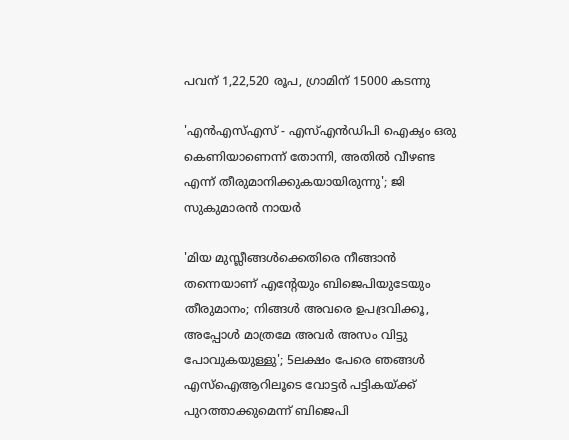പവന് 1,22,520 രൂപ, ഗ്രാമിന് 15000 കടന്നു

'എന്‍എസ്എസ് - എസ്എന്‍ഡിപി ഐക്യം ഒരു കെണിയാണെന്ന് തോന്നി, അതിൽ വീഴണ്ട എന്ന് തീരുമാനിക്കുകയായിരുന്നു'; ജി സുകുമാരൻ നായർ

'മിയ മുസ്ലീങ്ങള്‍ക്കെതിരെ നീങ്ങാന്‍ തന്നെയാണ് എന്റേയും ബിജെപിയുടേയും തീരുമാനം; നിങ്ങള്‍ അവരെ ഉപദ്രവിക്കൂ, അപ്പോള്‍ മാത്രമേ അവര്‍ അസം വിട്ടു പോവുകയുള്ളു'; 5ലക്ഷം പേരെ ഞങ്ങള്‍ എസ്‌ഐആറിലൂടെ വോട്ടര്‍ പട്ടികയ്ക്ക് പുറത്താക്കുമെന്ന് ബിജെപി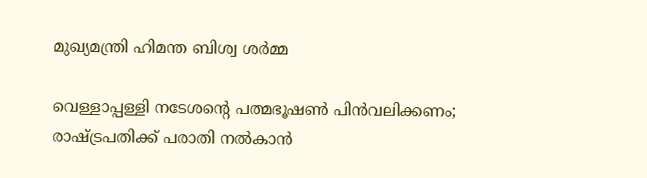മുഖ്യമന്ത്രി ഹിമന്ത ബിശ്വ ശര്‍മ്മ

വെള്ളാപ്പള്ളി നടേശന്റെ പത്മഭൂഷൺ പിൻവലിക്കണം; രാഷ്ട്രപതിക്ക് പരാതി നൽകാൻ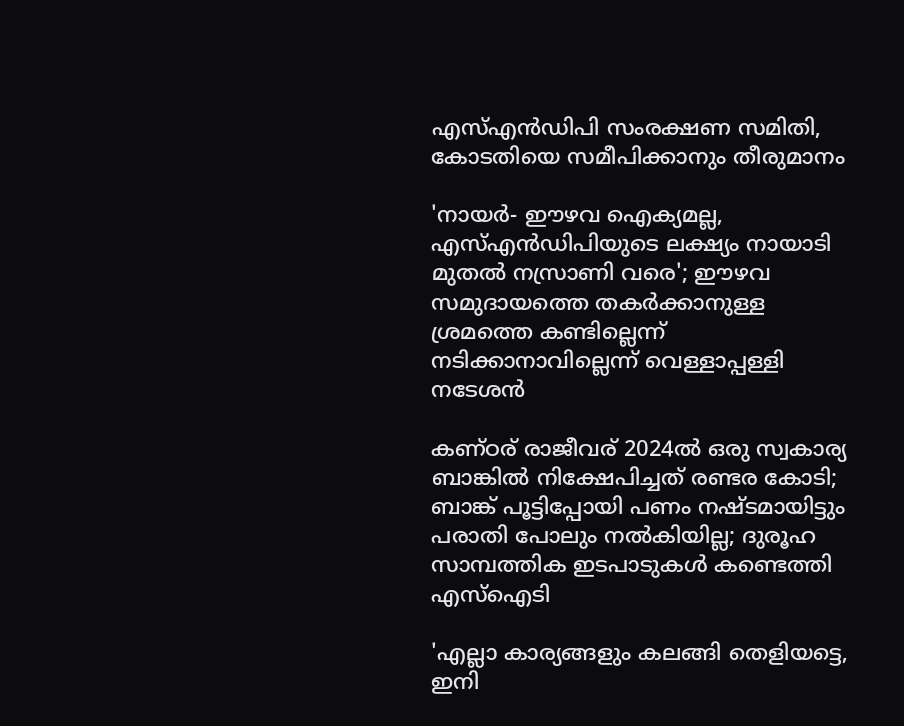എസ്എൻഡിപി സംരക്ഷണ സമിതി, കോടതിയെ സമീപിക്കാനും തീരുമാനം

'നായർ- ഈഴവ ഐക്യമല്ല, എസ്എൻഡിപിയുടെ ലക്ഷ്യം നായാടി മുതൽ നസ്രാണി വരെ'; ഈഴവ സമുദായത്തെ തകർക്കാനുള്ള ശ്രമത്തെ കണ്ടില്ലെന്ന് നടിക്കാനാവില്ലെന്ന് വെള്ളാപ്പള്ളി നടേശൻ

കണ്ഠര് രാജീവര് 2024ല്‍ ഒരു സ്വകാര്യ ബാങ്കില്‍ നിക്ഷേപിച്ചത് രണ്ടര കോടി; ബാങ്ക് പൂട്ടിപ്പോയി പണം നഷ്ടമായിട്ടും പരാതി പോലും നല്‍കിയില്ല; ദുരൂഹ സാമ്പത്തിക ഇടപാടുകള്‍ കണ്ടെത്തി എസ്‌ഐടി

'എല്ലാ കാര്യങ്ങളും കലങ്ങി തെളിയട്ടെ, ഇനി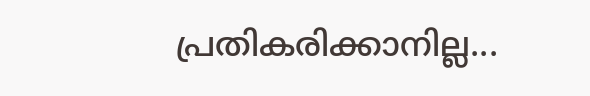പ്രതികരിക്കാനില്ല...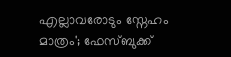എല്ലാവരോടും സ്നേഹം മാത്രം'; ഫേസ്ബുക്ക്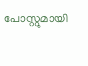പോസ്റ്റുമായി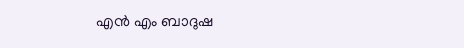എൻ എം ബാദുഷ